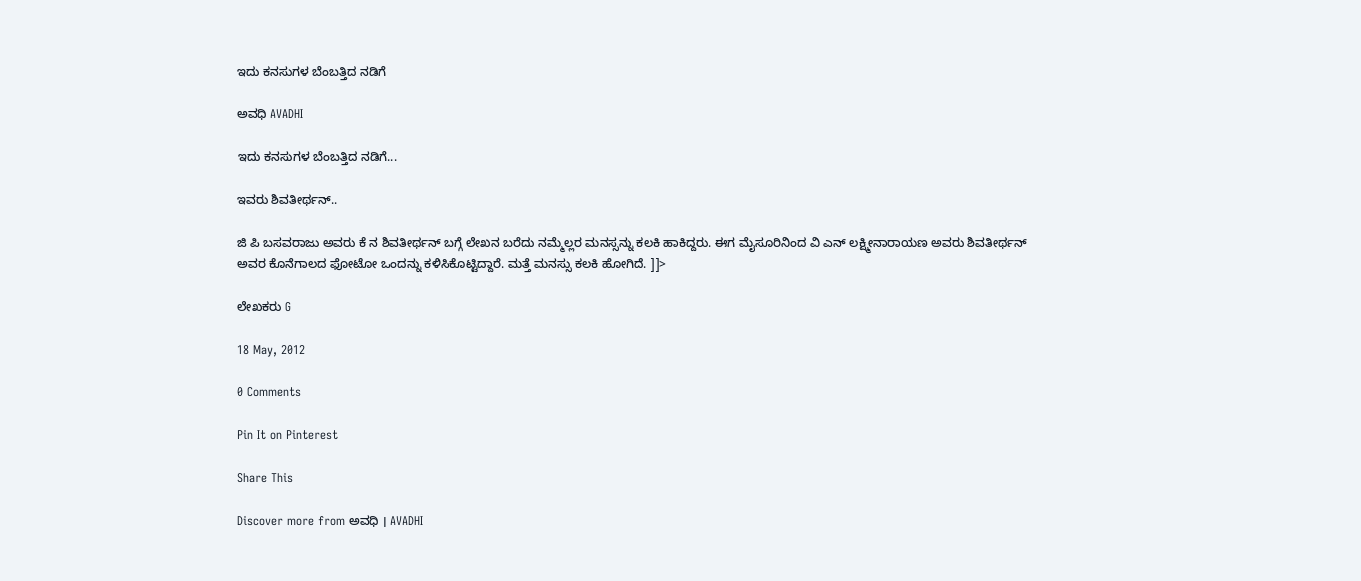ಇದು ಕನಸುಗಳ ಬೆಂಬತ್ತಿದ ನಡಿಗೆ‍

ಅವಧಿ AVADHI

ಇದು ಕನಸುಗಳ ಬೆಂಬತ್ತಿದ ನಡಿಗೆ...

ಇವರು ಶಿವತೀರ್ಥನ್..

ಜಿ ಪಿ ಬಸವರಾಜು ಅವರು ಕೆ ನ ಶಿವತೀರ್ಥನ್ ಬಗ್ಗೆ ಲೇಖನ ಬರೆದು ನಮ್ಮೆಲ್ಲರ ಮನಸ್ಸನ್ನು ಕಲಕಿ ಹಾಕಿದ್ದರು. ಈಗ ಮೈಸೂರಿನಿಂದ ವಿ ಎನ್ ಲಕ್ಷ್ಮೀನಾರಾಯಣ ಅವರು ಶಿವತೀರ್ಥನ್ ಅವರ ಕೊನೆಗಾಲದ ಫೋಟೋ ಒಂದನ್ನು ಕಳಿಸಿಕೊಟ್ಟಿದ್ದಾರೆ. ಮತ್ತೆ ಮನಸ್ಸು ಕಲಕಿ ಹೋಗಿದೆ. ]]>

ಲೇಖಕರು G

18 May, 2012

0 Comments

Pin It on Pinterest

Share This

Discover more from ಅವಧಿ । AVADHI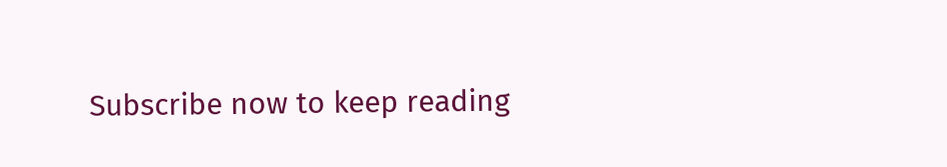Subscribe now to keep reading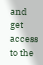and get access to the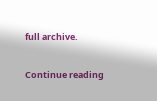full archive.

Continue reading